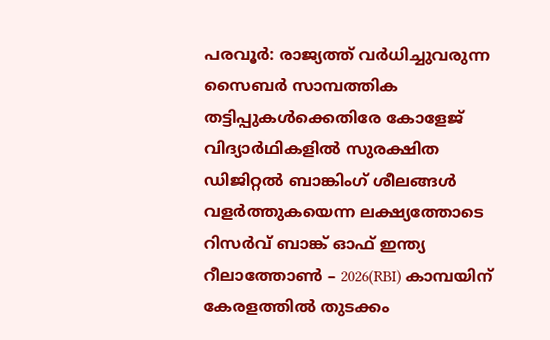പരവൂർ: രാജ്യത്ത് വർധിച്ചുവരുന്ന സൈബർ സാമ്പത്തിക തട്ടിപ്പുകൾക്കെതിരേ കോളേജ് വിദ്യാർഥികളിൽ സുരക്ഷിത ഡിജിറ്റൽ ബാങ്കിംഗ് ശീലങ്ങൾ വളർത്തുകയെന്ന ലക്ഷ്യത്തോടെ റിസർവ് ബാങ്ക് ഓഫ് ഇന്ത്യ റീലാത്തോൺ – 2026(RBI) കാമ്പയിന് കേരളത്തിൽ തുടക്കം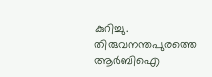കുറിച്ചു.
തിരുവനന്തപുരത്തെ ആർബിഐ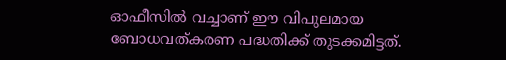ഓഫീസിൽ വച്ചാണ് ഈ വിപുലമായ ബോധവത്കരണ പദ്ധതിക്ക് തുടക്കമിട്ടത്.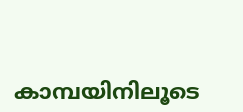കാമ്പയിനിലൂടെ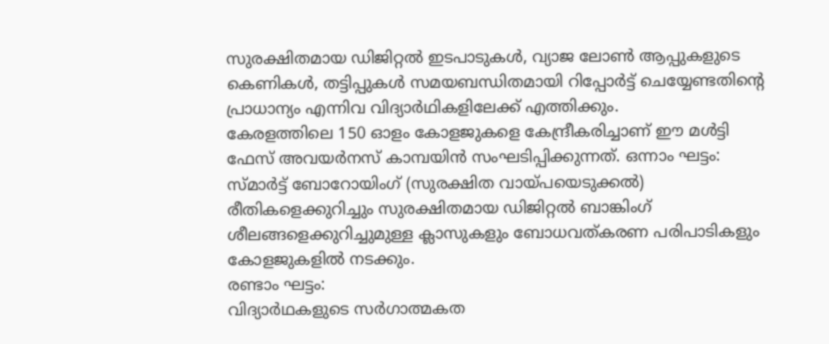സുരക്ഷിതമായ ഡിജിറ്റൽ ഇടപാടുകൾ, വ്യാജ ലോൺ ആപ്പുകളുടെ കെണികൾ, തട്ടിപ്പുകൾ സമയബന്ധിതമായി റിപ്പോർട്ട് ചെയ്യേണ്ടതിന്റെ പ്രാധാന്യം എന്നിവ വിദ്യാർഥികളിലേക്ക് എത്തിക്കും.
കേരളത്തിലെ 150 ഓളം കോളജുകളെ കേന്ദ്രീകരിച്ചാണ് ഈ മൾട്ടി ഫേസ് അവയർനസ് കാമ്പയിൻ സംഘടിപ്പിക്കുന്നത്. ഒന്നാം ഘട്ടം: സ്മാർട്ട് ബോറോയിംഗ് (സുരക്ഷിത വായ്പയെടുക്കൽ) രീതികളെക്കുറിച്ചും സുരക്ഷിതമായ ഡിജിറ്റൽ ബാങ്കിംഗ് ശീലങ്ങളെക്കുറിച്ചുമുള്ള ക്ലാസുകളും ബോധവത്കരണ പരിപാടികളും കോളജുകളിൽ നടക്കും.
രണ്ടാം ഘട്ടം:
വിദ്യാർഥകളുടെ സർഗാത്മകത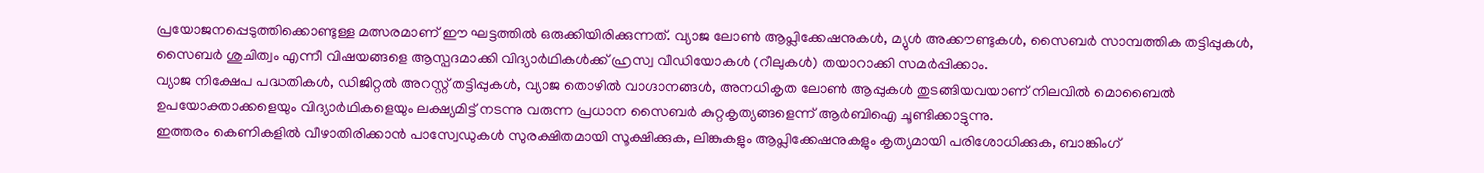പ്രയോജനപ്പെടുത്തിക്കൊണ്ടുള്ള മത്സരമാണ് ഈ ഘട്ടത്തിൽ ഒരുക്കിയിരിക്കുന്നത്. വ്യാജ ലോൺ ആപ്ലിക്കേഷനുകൾ, മ്യുൾ അക്കൗണ്ടുകൾ, സൈബർ സാമ്പത്തിക തട്ടിപ്പുകൾ, സൈബർ ശുചിത്വം എന്നീ വിഷയങ്ങളെ ആസ്പദമാക്കി വിദ്യാർഥികൾക്ക് ഹ്രസ്വ വീഡിയോകൾ (റീലുകൾ) തയാറാക്കി സമർപ്പിക്കാം.
വ്യാജ നിക്ഷേപ പദ്ധതികൾ, ഡിജിറ്റൽ അറസ്റ്റ് തട്ടിപ്പുകൾ, വ്യാജ തൊഴിൽ വാഗ്ദാനങ്ങൾ, അനധികൃത ലോൺ ആപ്പുകൾ തുടങ്ങിയവയാണ് നിലവിൽ മൊബൈൽ ഉപയോക്താക്കളെയും വിദ്യാർഥികളെയും ലക്ഷ്യമിട്ട് നടന്നു വരുന്ന പ്രധാന സൈബർ കുറ്റകൃത്യങ്ങളെന്ന് ആർബിഐ ചൂണ്ടിക്കാട്ടുന്നു.
ഇത്തരം കെണികളിൽ വീഴാതിരിക്കാൻ പാസ്വേഡുകൾ സുരക്ഷിതമായി സൂക്ഷിക്കുക, ലിങ്കുകളും ആപ്ലിക്കേഷനുകളും കൃത്യമായി പരിശോധിക്കുക, ബാങ്കിംഗ്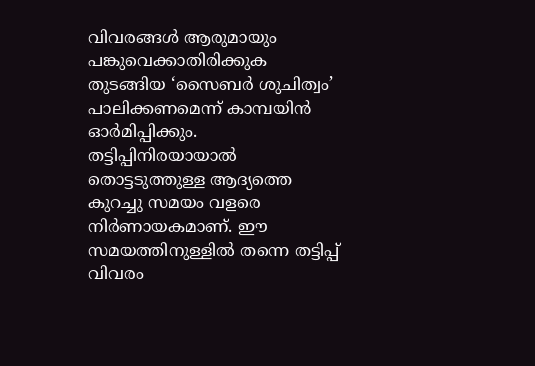വിവരങ്ങൾ ആരുമായും പങ്കുവെക്കാതിരിക്കുക തുടങ്ങിയ ‘സൈബർ ശുചിത്വം’ പാലിക്കണമെന്ന് കാമ്പയിൻ ഓർമിപ്പിക്കും.
തട്ടിപ്പിനിരയായാൽ തൊട്ടടുത്തുള്ള ആദ്യത്തെ കുറച്ചു സമയം വളരെ നിർണായകമാണ്. ഈ സമയത്തിനുള്ളിൽ തന്നെ തട്ടിപ്പ് വിവരം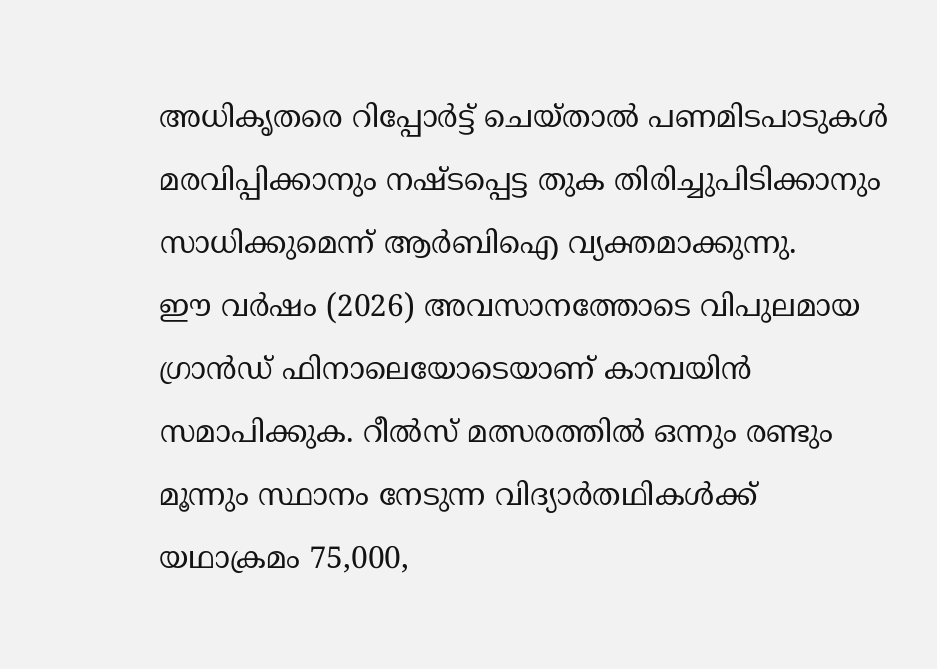അധികൃതരെ റിപ്പോർട്ട് ചെയ്താൽ പണമിടപാടുകൾ മരവിപ്പിക്കാനും നഷ്ടപ്പെട്ട തുക തിരിച്ചുപിടിക്കാനും സാധിക്കുമെന്ന് ആർബിഐ വ്യക്തമാക്കുന്നു.
ഈ വർഷം (2026) അവസാനത്തോടെ വിപുലമായ ഗ്രാൻഡ് ഫിനാലെയോടെയാണ് കാമ്പയിൻ സമാപിക്കുക. റീൽസ് മത്സരത്തിൽ ഒന്നും രണ്ടും മൂന്നും സ്ഥാനം നേടുന്ന വിദ്യാർതഥികൾക്ക് യഥാക്രമം 75,000,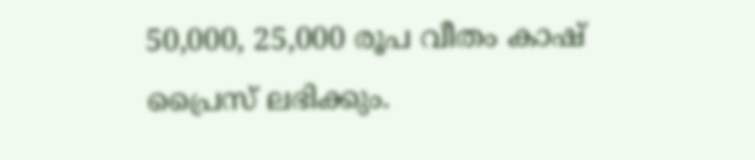50,000, 25,000 രൂപ വീതം കാഷ് പ്രൈസ് ലഭിക്കും.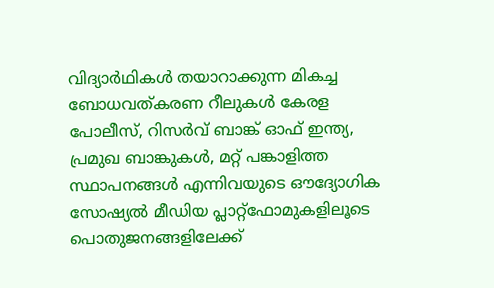വിദ്യാർഥികൾ തയാറാക്കുന്ന മികച്ച ബോധവത്കരണ റീലുകൾ കേരള പോലീസ്, റിസർവ് ബാങ്ക് ഓഫ് ഇന്ത്യ, പ്രമുഖ ബാങ്കുകൾ, മറ്റ് പങ്കാളിത്ത സ്ഥാപനങ്ങൾ എന്നിവയുടെ ഔദ്യോഗിക സോഷ്യൽ മീഡിയ പ്ലാറ്റ്ഫോമുകളിലൂടെ പൊതുജനങ്ങളിലേക്ക്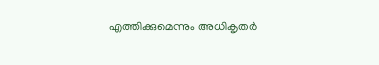എത്തിക്കുമെന്നും അധികൃതർ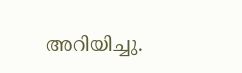അറിയിച്ചു.